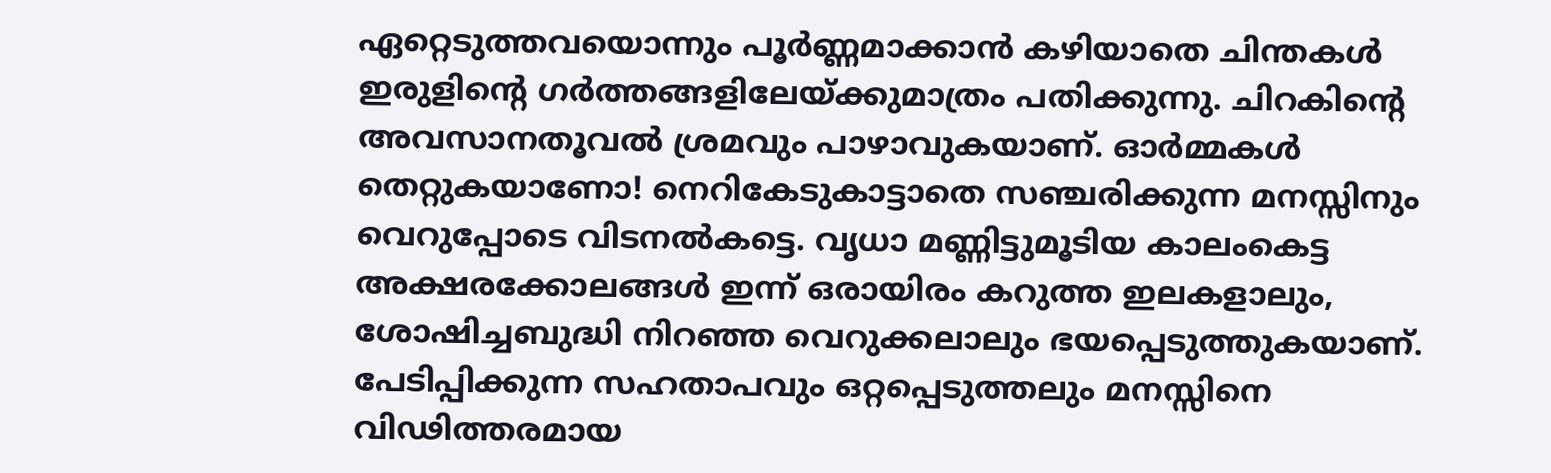ഏറ്റെടുത്തവയൊന്നും പൂർണ്ണമാക്കാൻ കഴിയാതെ ചിന്തകൾ
ഇരുളിന്റെ ഗർത്തങ്ങളിലേയ്ക്കുമാത്രം പതിക്കുന്നു. ചിറകിന്റെ അവസാനതൂവൽ ശ്രമവും പാഴാവുകയാണ്. ഓർമ്മകൾ തെറ്റുകയാണോ! നെറികേടുകാട്ടാതെ സഞ്ചരിക്കുന്ന മനസ്സിനും വെറുപ്പോടെ വിടനൽകട്ടെ. വൃധാ മണ്ണിട്ടുമൂടിയ കാലംകെട്ട അക്ഷരക്കോലങ്ങൾ ഇന്ന് ഒരായിരം കറുത്ത ഇലകളാലും, ശോഷിച്ചബുദ്ധി നിറഞ്ഞ വെറുക്കലാലും ഭയപ്പെടുത്തുകയാണ്.
പേടിപ്പിക്കുന്ന സഹതാപവും ഒറ്റപ്പെടുത്തലും മനസ്സിനെ വിഢിത്തരമായ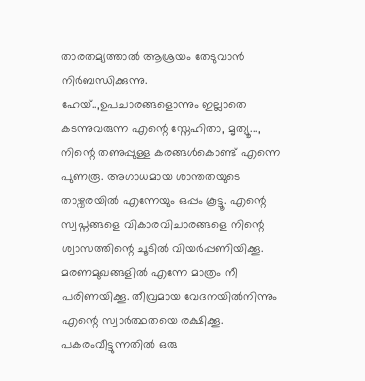താരതമ്യത്താൽ ആശ്രയം തേടുവാൻ നിർബന്ധിക്കുന്നു.
ഹേയ്..,ഉപചാരങ്ങളൊന്നും ഇല്ലാതെ കടന്നുവരുന്ന എന്റെ സ്നേഹിതാ, മൃത്യൂ...,
നിന്റെ തണുപ്പുള്ള കരങ്ങൾകൊണ്ട് എന്നെ പുണരൂ. അഗാധമായ ശാന്തതയുടെ താഴ്വരയിൽ എന്നേയും ഒപ്പം കൂട്ടൂ. എന്റെ സ്വപ്നങ്ങളെ വികാരവിചാരങ്ങളെ നിന്റെ ശ്വാസത്തിന്റെ ചൂടിൽ വിയർപ്പണിയിക്കൂ. മരണമുഖങ്ങളിൽ എന്നേ മാത്രം നീ പരിണയിക്കൂ. തീവ്രമായ വേദനയിൽനിന്നും എന്റെ സ്വാർത്ഥതയെ രക്ഷിക്കൂ. പകരംവീട്ടുന്നതിൽ ഒരു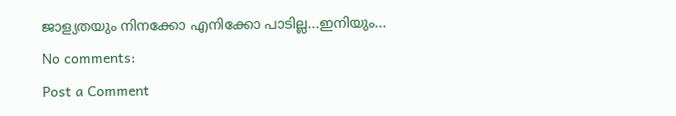ജാള്യതയും നിനക്കോ എനിക്കോ പാടില്ല...ഇനിയും...
No comments:
Post a Comment